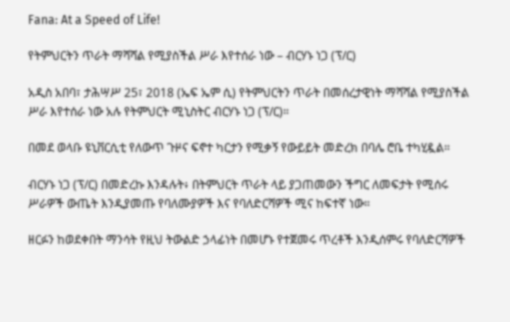Fana: At a Speed of Life!

የትምህርትን ጥራት ማሻሻል የሚያስችል ሥራ እየተሰራ ነው – ብርሃኑ ነጋ (ፕ/ር)

አዲስ አበባ፣ ታሕሣሥ 25፣ 2018 (ኤፍ ኤም ሲ) የትምህርትን ጥራት በመሰረታዊነት ማሻሻል የሚያስችል ሥራ እየተሰራ ነው አሉ የትምህርት ሚኒስትር ብርሃኑ ነጋ (ፕ/ር)።

በመደ ወላቡ ዩኒቨርሲቲ የለውጥ ጉዞና ፍኖተ ካርታን የሚቃኝ የውይይት መድረክ በባሌ ሮቤ ተካሂዷል።

ብርሃኑ ነጋ (ፕ/ር) በመድረኩ እንዳሉት፥ በትምህርት ጥራት ላይ ያጋጠመውን ችግር ለመፍታት የሚሰሩ ሥራዎች ውጤት እንዲያመጡ የባለሙያዎች እና የባለድርሻዎች ሚና ከፍተኛ ነው።

ዘርፉን ከወደቀበት ማንሳት የዚህ ትውልድ ኃላፊነት በመሆኑ የተጀመሩ ጥረቶች እንዲሰምሩ የባለድርሻዎች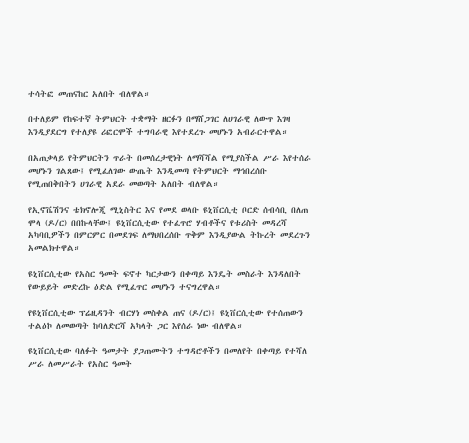ተሳትፎ መጠናከር አለበት ብለዋል።

በተለይም የከፍተኛ ትምህርት ተቋማት ዘርፉን በማሸጋገር ለሀገራዊ ለውጥ እገዛ እንዲያደርግ የተለያዩ ሪፎርሞች ተግባራዊ እየተደረጉ መሆኑን አብራርተዋል።

በአጠቃላይ የትምህርትን ጥራት በመሰረታዊነት ለማሻሻል የሚያስችል ሥራ እየተሰራ መሆኑን ገልጸው፤ የሚፈለገው ውጤት እንዲመጣ የትምህርት ማኅበረሰቡ የሚጠበቅበትን ሀገራዊ አደራ መወጣት አለበት ብለዋል።

የኢኖቬሽንና ቴክኖሎጂ ሚኒስትር እና የመደ ወላቡ ዩኒቨርሲቲ ቦርድ ሰብሳቢ በለጠ ሞላ (ዶ/ር) በበኩላቸው፤ ዩኒቨርሲቲው የተፈጥሮ ሃብቶችና የቱሪስት መዳረሻ አካባቢዎችን በምርምር በመደገፍ ለማህበረሰቡ ጥቅም እንዲያውል ትኩረት መደረጉን አመልክተዋል።

ዩኒቨርሲቲው የአስር ዓመት ፍኖተ ካርታውን በቀጣይ እንዴት መስራት እንዳለበት የውይይት መድረኩ ዕድል የሚፈጥር መሆኑን ተናግረዋል።

የዩኒቨርሲቲው ፕሬዚዳንት ብርሃነ መስቀል ጠና (ዶ/ር)፤ ዩኒቨርሲቲው የተሰጠውን ተልዕኮ ለመወጣት ከባለድርሻ አካላት ጋር እየሰራ ነው ብለዋል።

ዩኒቨርሲቲው ባለፉት ዓመታት ያጋጠሙትን ተግዳሮቶችን በመለየት በቀጣይ የተሻለ ሥራ ለመሥራት የአስር ዓመት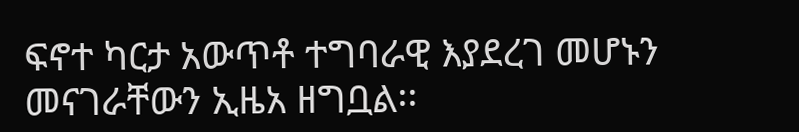ፍኖተ ካርታ አውጥቶ ተግባራዊ እያደረገ መሆኑን መናገራቸውን ኢዜአ ዘግቧል፡፡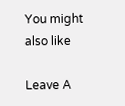You might also like

Leave A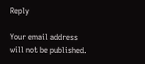Reply

Your email address will not be published.